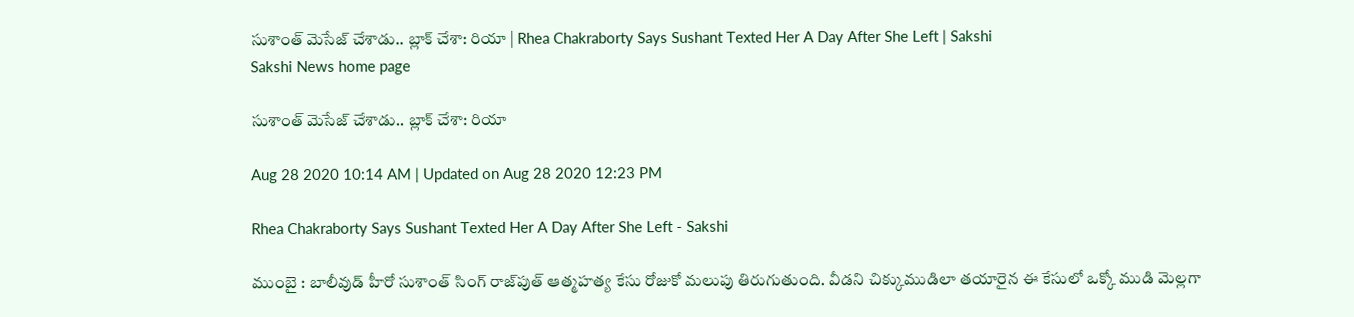సుశాంత్‌ మెసేజ్‌ చేశాడు.. బ్లాక్‌ చేశా: రియా | Rhea Chakraborty Says Sushant Texted Her A Day After She Left | Sakshi
Sakshi News home page

సుశాంత్‌ మెసేజ్‌ చేశాడు.. బ్లాక్‌ చేశా: రియా

Aug 28 2020 10:14 AM | Updated on Aug 28 2020 12:23 PM

Rhea Chakraborty Says Sushant Texted Her A Day After She Left - Sakshi

ముంబై : బాలీవుడ్‌ హీరో సుశాంత్‌ సింగ్‌ రాజ్‌పుత్‌ ఆత్మహత్య కేసు రోజుకో మలుపు తిరుగుతుంది. వీడని చిక్కుముడిలా తయారైన ఈ కేసులో ఒక్కో ముడి మెల్లగా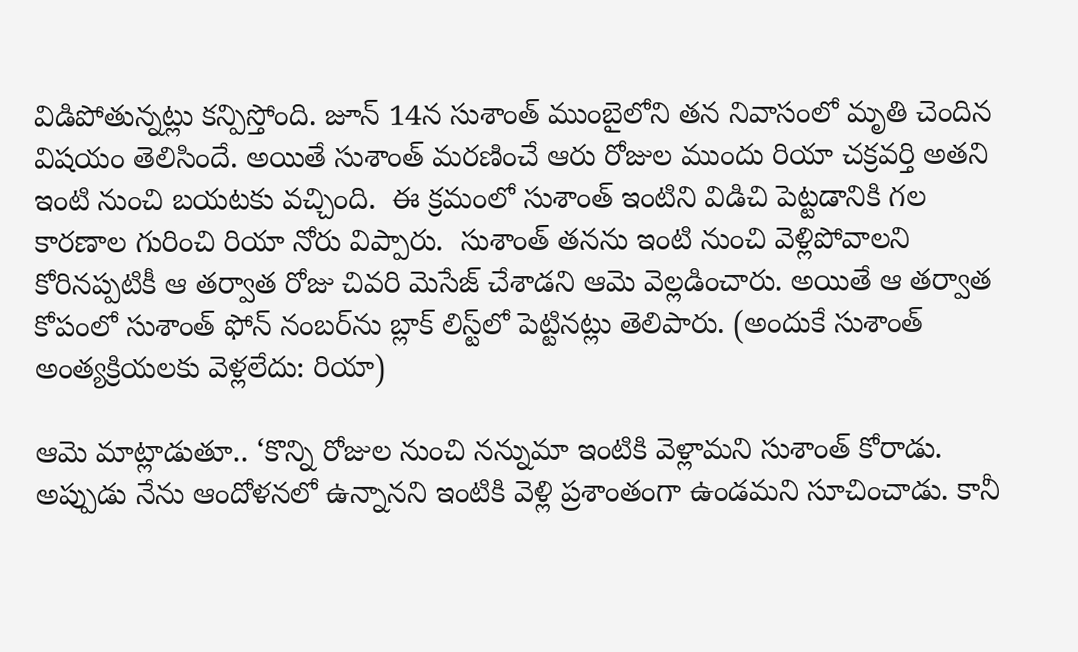విడిపోతున్నట్లు కన్పిస్తోంది. జూన్‌ 14న సుశాంత్‌ ముంబైలోని తన నివాసంలో మృతి చెందిన విషయం తెలిసిందే. అయితే సుశాంత్‌ మరణించే ఆరు రోజుల ముందు రియా చక్రవర్తి అతని ఇంటి నుంచి బయటకు వచ్చింది.  ఈ క్రమంలో సుశాంత్‌ ఇంటిని విడిచి పెట్టడానికి గల కారణాల గురించి రియా నోరు విప్పారు.  సుశాంత్‌ తనను ఇంటి నుంచి వెళ్లిపోవాలని కోరినప్పటికీ ఆ తర్వాత రోజు చివరి మెసేజ్‌ చేశాడని ఆమె వెల్లడించారు. అయితే ఆ తర్వాత కోపంలో సుశాంత్ ఫోన్‌‌ నంబర్‌ను బ్లాక్‌ లిస్ట్‌లో పెట్టినట్లు తెలిపారు. (అందుకే సుశాంత్ అం‌త్యక్రియలకు వెళ్లలేదు: రియా)

ఆమె మాట్లాడుతూ.. ‘కొన్ని రోజుల నుంచి నన్నుమా ఇంటికి వెళ్లామని సుశాంత్‌ కోరాడు. అప్పుడు నేను ఆందోళనలో ఉన్నానని ఇంటికి వెళ్లి ప్రశాంతంగా ఉండమని సూచించాడు. కానీ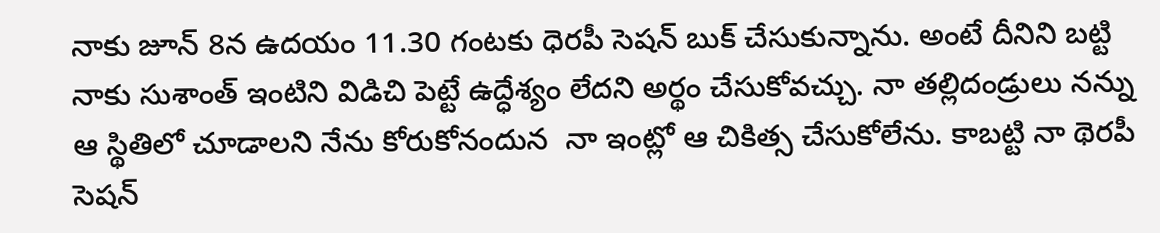నాకు జూన్‌ 8న ఉదయం 11.30 గంటకు ధెరపీ సెషన్‌ బుక్‌ చేసుకున్నాను. అంటే దీనిని బట్టి నాకు సుశాంత్‌ ఇంటిని విడిచి పెట్టే ఉద్ధేశ్యం లేదని అర్థం చేసుకోవచ్చు. నా తల్లిదండ్రులు నన్ను ఆ స్థితిలో చూడాలని నేను కోరుకోనందున  నా ఇంట్లో ఆ చికిత్స చేసుకోలేను. కాబట్టి నా థెరపీ సెషన్‌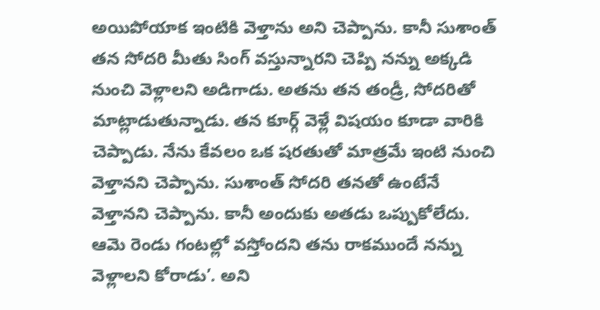అయిపోయాక ఇంటికి వెళ్తాను అని చెప్పాను. కానీ సుశాంత్‌ తన సోదరి మీతు సింగ్‌ వస్తున్నారని చెప్పి నన్ను అక్కడి నుంచి వెళ్లాలని అడిగాడు. అతను తన తండ్రీ, సోదరితో మాట్లాడుతున్నాడు. తన కూర్గ్‌ వెళ్లే విషయం కూడా వారికి చెప్పాడు. నేను కేవలం ఒక షరతుతో మాత్రమే ఇంటి నుంచి వెళ్తానని చెప్పాను. సుశాంత్‌ సోదరి తనతో ఉంటేనే వెళ్తానని చెప్పాను. కానీ అందుకు అతడు ఒప్పుకోలేదు. ఆమె రెండు గంటల్లో వస్తోందని తను రాకముందే నన్ను వెళ్లాలని కోరాడు’. అని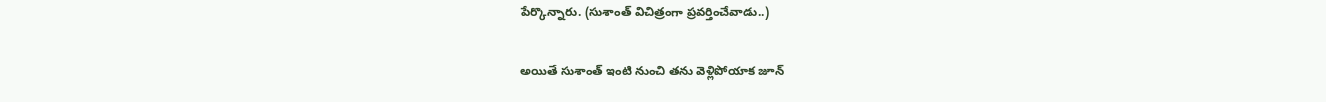పేర్కొన్నారు. (సుశాంత్ విచిత్రంగా ప్రవర్తించేవాడు..)

అయితే సుశాంత్‌ ఇంటి నుంచి తను వెళ్లిపోయాక జూన్‌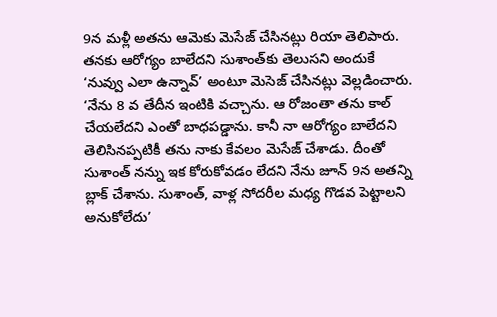9న మళ్లీ అతను ఆమెకు మెసేజ్‌ చేసినట్లు రియా తెలిపారు. తనకు ఆరోగ్యం బాలేదని సుశాంత్‌కు తెలుసని అందుకే ‘నువ్వు ఎలా ఉన్నావ్‌’ అంటూ మెసెజ్‌ చేసినట్లు వెల్లడించారు. ‘నేను 8 వ తేదీన ఇంటికి వచ్చాను. ఆ రోజంతా తను కాల్‌ చేయలేదని ఎంతో బాధపడ్డాను. కానీ నా ఆరోగ్యం బాలేదని తెలిసినప్పటికీ తను నాకు కేవలం మెసేజ్‌ చేశాడు. దీంతో సుశాంత్‌ నన్ను ఇక కోరుకోవడం లేదని నేను జూన్‌ 9న అతన్ని బ్లాక్‌ చేశాను. సుశాంత్‌, వాళ్ల సోదరీల మధ్య గొడవ పెట్టాలని అనుకోలేదు’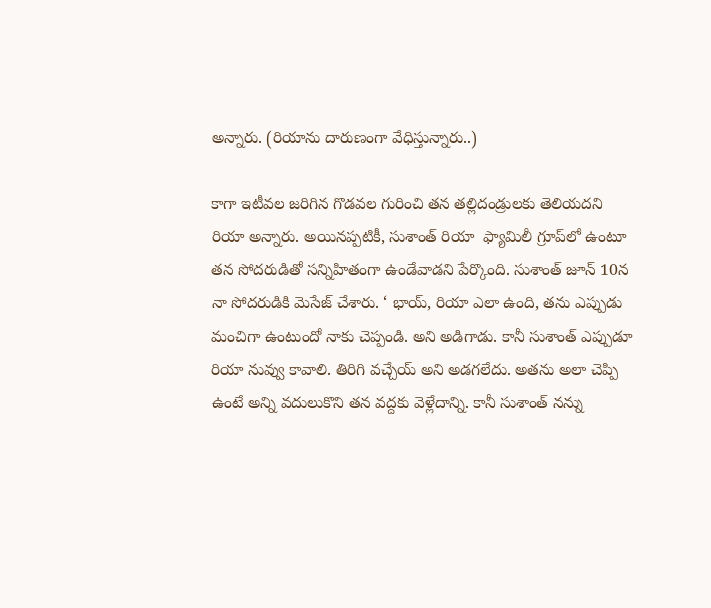అన్నారు. (రియాను దారుణంగా వేధిస్తున్నారు..)

కాగా ఇటీవల జరిగిన గొడవల గురించి తన తల్లిదండ్రులకు తెలియదని రియా అన్నారు. అయినప్పటికీ, సుశాంత్ రియా  ఫ్యామిలీ గ్రూప్‌లో ఉంటూ తన సోదరుడితో సన్నిహితంగా ఉండేవాడని పేర్కొంది. సుశాంత్‌ జూన్ 10న నా సోదరుడికి మెసేజ్‌ చేశారు. ‘ భాయ్, రియా ఎలా ఉంది, తను ఎప్పుడు మంచిగా ఉంటుందో నాకు చెప్పండి. అని అడిగాడు. కానీ సుశాంత్‌ ఎప్పుడూ రియా నువ్వు కావాలి. తిరిగి వచ్చేయ్‌ అని అడగలేదు. అతను అలా చెప్పి ఉంటే అన్ని వదులుకొని తన వద్దకు వెళ్లేదాన్ని. కానీ సుశాంత్‌ నన్ను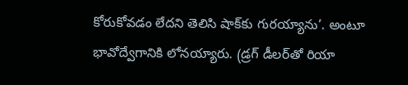కోరుకోవడం లేదని తెలిసి షాక్‌కు గురయ్యాను’. అంటూ భావోద్వేగానికి లోనయ్యారు. (డ్రగ్‌ డీలర్‌తో రియా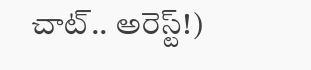చాట్‌.. అరెస్ట్‌!)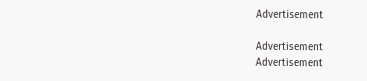Advertisement

Advertisement
Advertisement